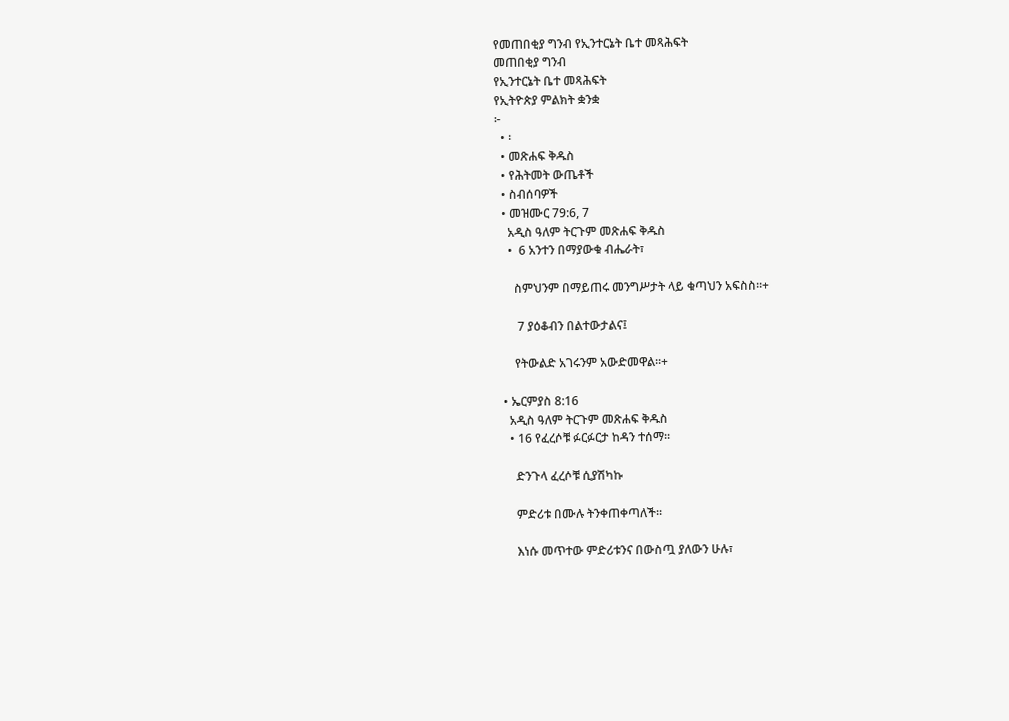የመጠበቂያ ግንብ የኢንተርኔት ቤተ መጻሕፍት
መጠበቂያ ግንብ
የኢንተርኔት ቤተ መጻሕፍት
የኢትዮጵያ ምልክት ቋንቋ
፦
  • ፡
  • መጽሐፍ ቅዱስ
  • የሕትመት ውጤቶች
  • ስብሰባዎች
  • መዝሙር 79:6, 7
    አዲስ ዓለም ትርጉም መጽሐፍ ቅዱስ
    •  6 አንተን በማያውቁ ብሔራት፣

      ስምህንም በማይጠሩ መንግሥታት ላይ ቁጣህን አፍስስ።+

       7 ያዕቆብን በልተውታልና፤

      የትውልድ አገሩንም አውድመዋል።+

  • ኤርምያስ 8:16
    አዲስ ዓለም ትርጉም መጽሐፍ ቅዱስ
    • 16 የፈረሶቹ ፉርፉርታ ከዳን ተሰማ።

      ድንጉላ ፈረሶቹ ሲያሽካኩ

      ምድሪቱ በሙሉ ትንቀጠቀጣለች።

      እነሱ መጥተው ምድሪቱንና በውስጧ ያለውን ሁሉ፣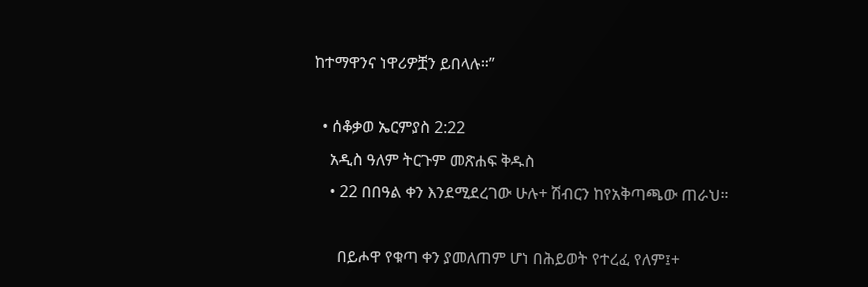ከተማዋንና ነዋሪዎቿን ይበላሉ።”

  • ሰቆቃወ ኤርምያስ 2:22
    አዲስ ዓለም ትርጉም መጽሐፍ ቅዱስ
    • 22 በበዓል ቀን እንደሚደረገው ሁሉ+ ሽብርን ከየአቅጣጫው ጠራህ።

      በይሖዋ የቁጣ ቀን ያመለጠም ሆነ በሕይወት የተረፈ የለም፤+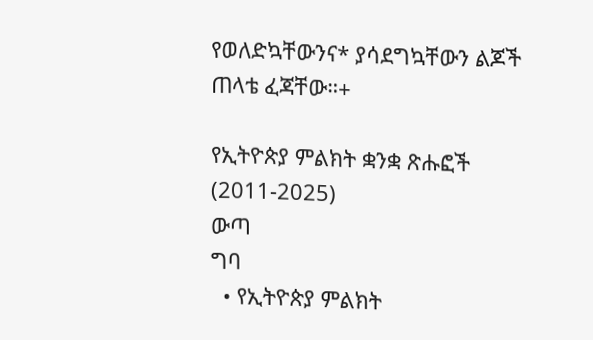የወለድኳቸውንና* ያሳደግኳቸውን ልጆች ጠላቴ ፈጃቸው።+

የኢትዮጵያ ምልክት ቋንቋ ጽሑፎች (2011-2025)
ውጣ
ግባ
  • የኢትዮጵያ ምልክት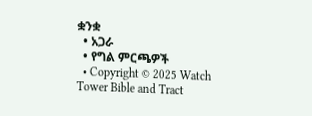ቋንቋ
  • አጋራ
  • የግል ምርጫዎች
  • Copyright © 2025 Watch Tower Bible and Tract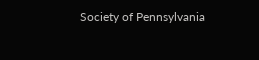Society of Pennsylvania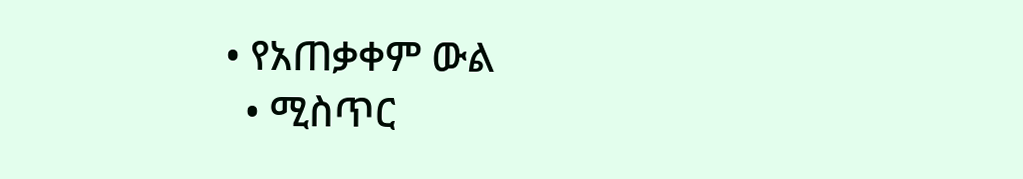• የአጠቃቀም ውል
  • ሚስጥር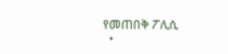የመጠበቅ ፖሊሲ
  •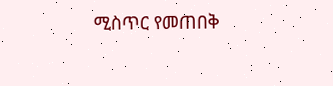ሚስጥር የመጠበቅ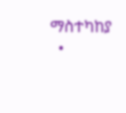ማስተካከያ
  •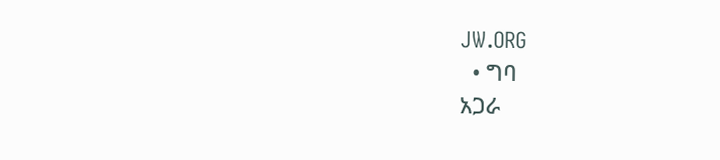JW.ORG
  • ግባ
አጋራ